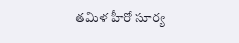తమిళ హీరో సూర్య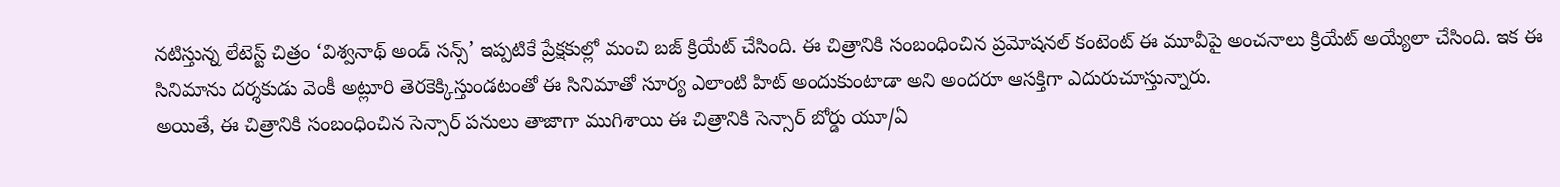నటిస్తున్న లేటెస్ట్ చిత్రం ‘విశ్వనాథ్ అండ్ సన్స్’ ఇప్పటికే ప్రేక్షకుల్లో మంచి బజ్ క్రియేట్ చేసింది. ఈ చిత్రానికి సంబంధించిన ప్రమోషనల్ కంటెంట్ ఈ మూవీపై అంచనాలు క్రియేట్ అయ్యేలా చేసింది. ఇక ఈ సినిమాను దర్శకుడు వెంకీ అట్లూరి తెరకెక్కిస్తుండటంతో ఈ సినిమాతో సూర్య ఎలాంటి హిట్ అందుకుంటాడా అని అందరూ ఆసక్తిగా ఎదురుచూస్తున్నారు.
అయితే, ఈ చిత్రానికి సంబంధించిన సెన్సార్ పనులు తాజాగా ముగిశాయి ఈ చిత్రానికి సెన్సార్ బోర్డు యూ/ఏ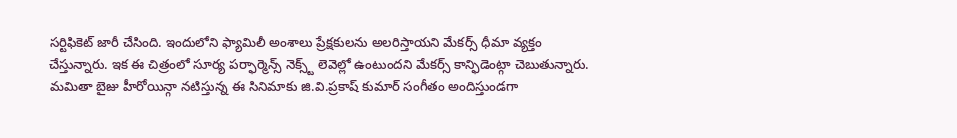సర్టిఫికెట్ జారీ చేసింది. ఇందులోని ఫ్యామిలీ అంశాలు ప్రేక్షకులను అలరిస్తాయని మేకర్స్ ధీమా వ్యక్తం చేస్తున్నారు. ఇక ఈ చిత్రంలో సూర్య పర్ఫార్మెన్స్ నెక్స్ట్ లెవెల్లో ఉంటుందని మేకర్స్ కాన్ఫిడెంట్గా చెబుతున్నారు.
మమితా బైజు హీరోయిన్గా నటిస్తున్న ఈ సినిమాకు జి.వి.ప్రకాష్ కుమార్ సంగీతం అందిస్తుండగా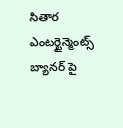సితార ఎంటర్టైన్మెంట్స్ బ్యానర్ పై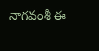నాగవంశీ ఈ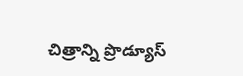చిత్రాన్ని ప్రొడ్యూస్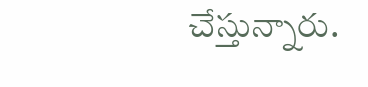చేస్తున్నారు.